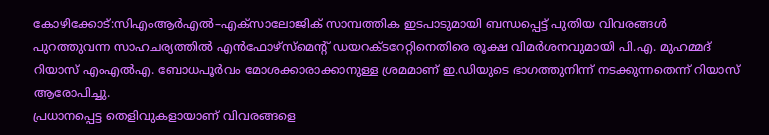കോഴിക്കോട്:സിഎംആർഎൽ–എക്സാലോജിക് സാമ്പത്തിക ഇടപാടുമായി ബന്ധപ്പെട്ട് പുതിയ വിവരങ്ങൾ പുറത്തുവന്ന സാഹചര്യത്തിൽ എൻഫോഴ്സ്മെന്റ് ഡയറക്ടറേറ്റിനെതിരെ രൂക്ഷ വിമർശനവുമായി പി.എ. മുഹമ്മദ് റിയാസ് എംഎൽഎ. ബോധപൂർവം മോശക്കാരാക്കാനുള്ള ശ്രമമാണ് ഇ.ഡിയുടെ ഭാഗത്തുനിന്ന് നടക്കുന്നതെന്ന് റിയാസ് ആരോപിച്ചു.
പ്രധാനപ്പെട്ട തെളിവുകളായാണ് വിവരങ്ങളെ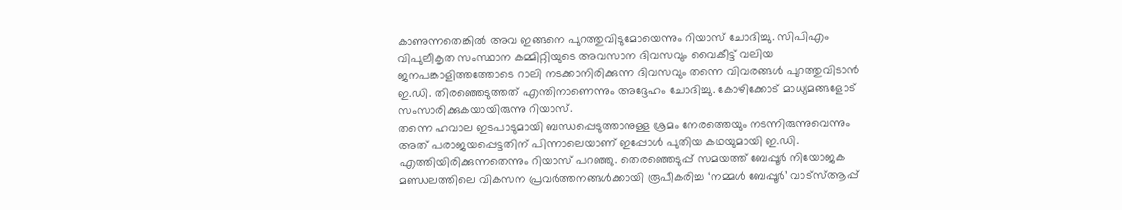കാണുന്നതെങ്കിൽ അവ ഇങ്ങനെ പുറത്തുവിടുമോയെന്നും റിയാസ് ചോദിച്ചു. സിപിഎം വിപുലീകൃത സംസ്ഥാന കമ്മിറ്റിയുടെ അവസാന ദിവസവും വൈകീട്ട് വലിയ ജനപങ്കാളിത്തത്തോടെ റാലി നടക്കാനിരിക്കുന്ന ദിവസവും തന്നെ വിവരങ്ങൾ പുറത്തുവിടാൻ ഇ.ഡി. തിരഞ്ഞെടുത്തത് എന്തിനാണെന്നും അദ്ദേഹം ചോദിച്ചു. കോഴിക്കോട് മാധ്യമങ്ങളോട് സംസാരിക്കുകയായിരുന്നു റിയാസ്.
തന്നെ ഹവാല ഇടപാടുമായി ബന്ധപ്പെടുത്താനുള്ള ശ്രമം നേരത്തെയും നടന്നിരുന്നുവെന്നും അത് പരാജയപ്പെട്ടതിന് പിന്നാലെയാണ് ഇപ്പോൾ പുതിയ കഥയുമായി ഇ.ഡി. എത്തിയിരിക്കുന്നതെന്നും റിയാസ് പറഞ്ഞു. തെരഞ്ഞെടുപ്പ് സമയത്ത് ബേപ്പൂർ നിയോജക മണ്ഡലത്തിലെ വികസന പ്രവർത്തനങ്ങൾക്കായി രൂപീകരിച്ച ‘നമ്മൾ ബേപ്പൂർ’ വാട്സ്ആപ്പ്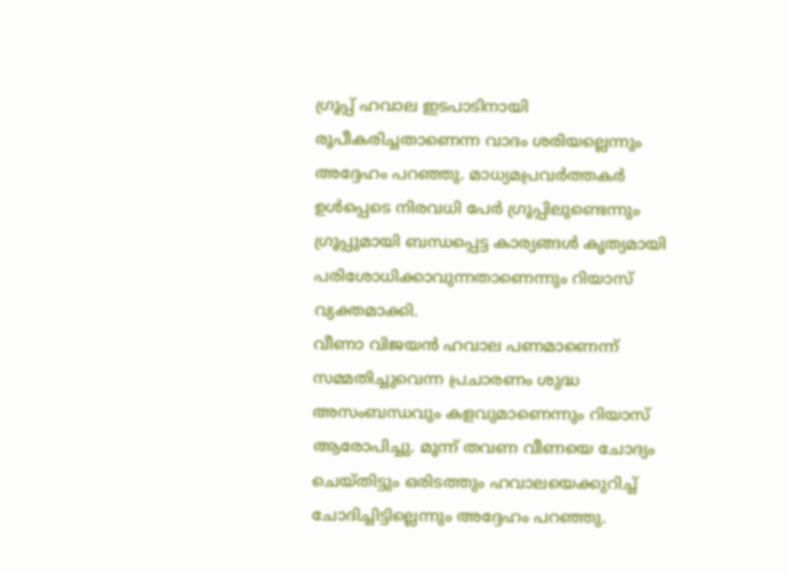ഗ്രൂപ്പ് ഹവാല ഇടപാടിനായി രൂപീകരിച്ചതാണെന്ന വാദം ശരിയല്ലെന്നും അദ്ദേഹം പറഞ്ഞു. മാധ്യമപ്രവർത്തകർ ഉൾപ്പെടെ നിരവധി പേർ ഗ്രൂപ്പിലുണ്ടെന്നും ഗ്രൂപ്പുമായി ബന്ധപ്പെട്ട കാര്യങ്ങൾ കൃത്യമായി പരിശോധിക്കാവുന്നതാണെന്നും റിയാസ് വ്യക്തമാക്കി.
വീണാ വിജയൻ ഹവാല പണമാണെന്ന് സമ്മതിച്ചുവെന്ന പ്രചാരണം ശുദ്ധ അസംബന്ധവും കളവുമാണെന്നും റിയാസ് ആരോപിച്ചു. മൂന്ന് തവണ വീണയെ ചോദ്യം ചെയ്തിട്ടും ഒരിടത്തും ഹവാലയെക്കുറിച്ച് ചോദിച്ചിട്ടില്ലെന്നും അദ്ദേഹം പറഞ്ഞു.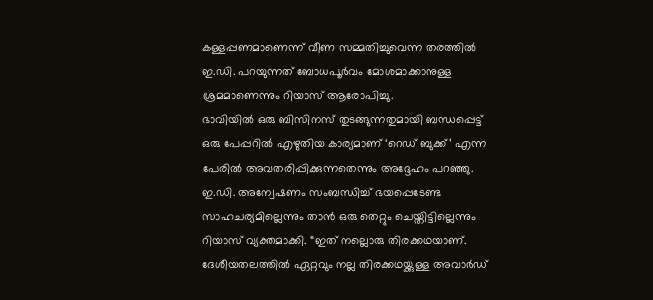കള്ളപ്പണമാണെന്ന് വീണ സമ്മതിച്ചുവെന്ന തരത്തിൽ ഇ.ഡി. പറയുന്നത് ബോധപൂർവം മോശമാക്കാനുള്ള ശ്രമമാണെന്നും റിയാസ് ആരോപിച്ചു.
ഭാവിയിൽ ഒരു ബിസിനസ് തുടങ്ങുന്നതുമായി ബന്ധപ്പെട്ട് ഒരു പേപ്പറിൽ എഴുതിയ കാര്യമാണ് ‘റെഡ് ബുക്ക്’ എന്ന പേരിൽ അവതരിപ്പിക്കുന്നതെന്നും അദ്ദേഹം പറഞ്ഞു.
ഇ.ഡി. അന്വേഷണം സംബന്ധിച്ച് ഭയപ്പെടേണ്ട സാഹചര്യമില്ലെന്നും താൻ ഒരു തെറ്റും ചെയ്തിട്ടില്ലെന്നും റിയാസ് വ്യക്തമാക്കി. “ഇത് നല്ലൊരു തിരക്കഥയാണ്. ദേശീയതലത്തിൽ ഏറ്റവും നല്ല തിരക്കഥയ്ക്കുള്ള അവാർഡ്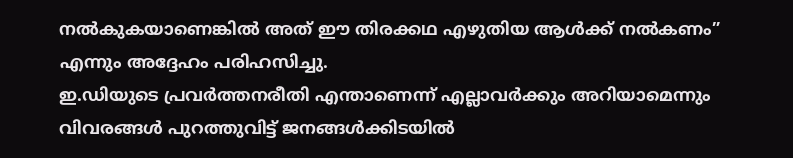നൽകുകയാണെങ്കിൽ അത് ഈ തിരക്കഥ എഴുതിയ ആൾക്ക് നൽകണം” എന്നും അദ്ദേഹം പരിഹസിച്ചു.
ഇ.ഡിയുടെ പ്രവർത്തനരീതി എന്താണെന്ന് എല്ലാവർക്കും അറിയാമെന്നും വിവരങ്ങൾ പുറത്തുവിട്ട് ജനങ്ങൾക്കിടയിൽ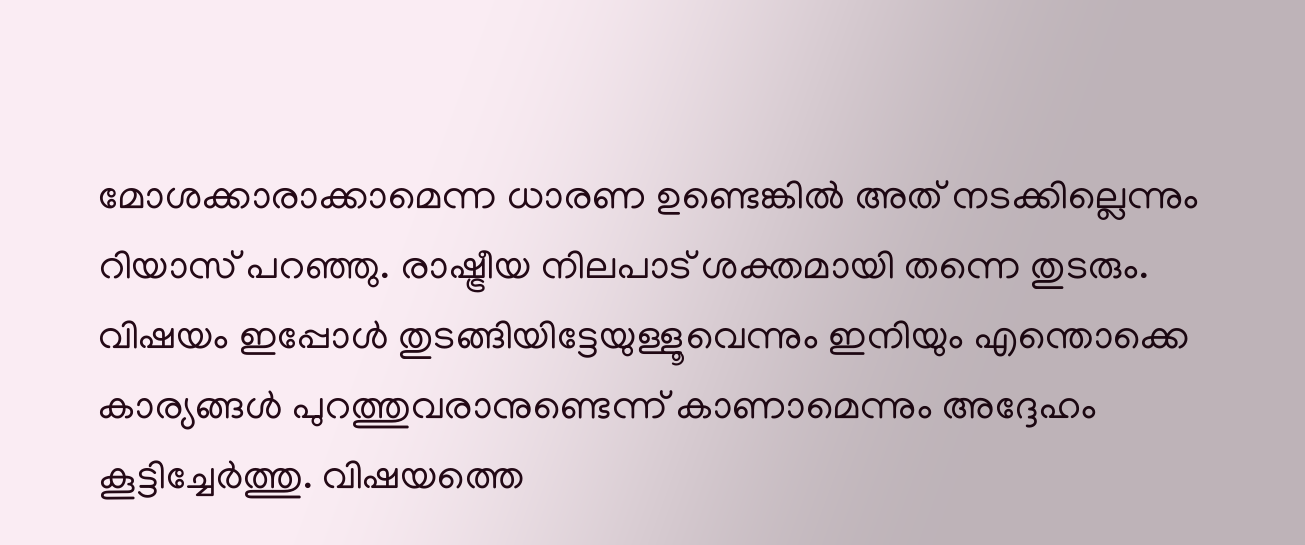മോശക്കാരാക്കാമെന്ന ധാരണ ഉണ്ടെങ്കിൽ അത് നടക്കില്ലെന്നും റിയാസ് പറഞ്ഞു. രാഷ്ട്രീയ നിലപാട് ശക്തമായി തന്നെ തുടരും. വിഷയം ഇപ്പോൾ തുടങ്ങിയിട്ടേയുള്ളൂവെന്നും ഇനിയും എന്തൊക്കെ കാര്യങ്ങൾ പുറത്തുവരാനുണ്ടെന്ന് കാണാമെന്നും അദ്ദേഹം കൂട്ടിച്ചേർത്തു. വിഷയത്തെ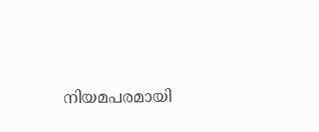നിയമപരമായി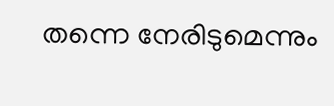തന്നെ നേരിടുമെന്നും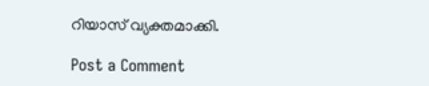റിയാസ് വ്യക്തമാക്കി.

Post a Comment